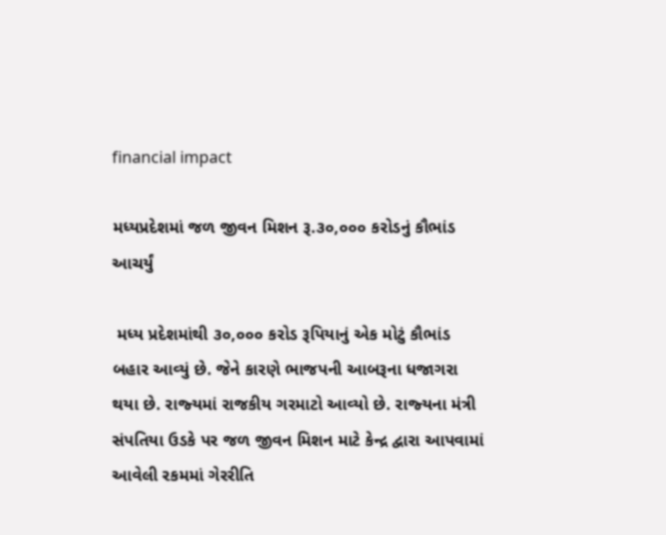financial impact

મધ્‍યપ્રદેશમાં જળ જીવન મિશન રૂ.૩૦,૦૦૦ કરોડનું કૌભાંડ આચર્યું

 મધ્‍ય પ્રદેશમાંથી ૩૦,૦૦૦ કરોડ રૂપિયાનું એક મોટું કૌભાંડ બહાર આવ્‍યું છે. જેને કારણે ભાજપની આબરૂના ધજાગરા થયા છે. રાજ્‍યમાં રાજકીય ગરમાટો આવ્‍યો છે. રાજ્‍યના મંત્રી સંપતિયા ઉડકે પર જળ જીવન મિશન માટે કેન્‍દ્ર દ્વારા આપવામાં આવેલી રકમમાં ગેરરીતિ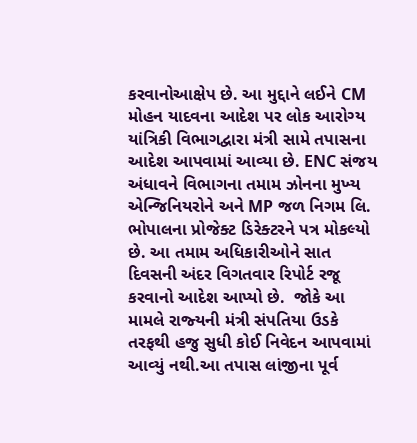કરવાનોઆક્ષેપ છે. આ મુદ્દાને લઈને CM મોહન યાદવના આદેશ પર લોક આરોગ્‍ય યાંત્રિકી વિભાગદ્વારા મંત્રી સામે તપાસના આદેશ આપવામાં આવ્‍યા છે. ENC સંજય અંધાવને વિભાગના તમામ ઝોનના મુખ્‍ય એન્‍જિનિયરોને અને MP જળ નિગમ લિ. ભોપાલના પ્રોજેક્‍ટ ડિરેક્‍ટરને પત્ર મોકલ્‍યો છે. આ તમામ અધિકારીઓને સાત દિવસની અંદર વિગતવાર રિપોર્ટ રજૂ કરવાનો આદેશ આપ્‍યો છે.  જોકે આ મામલે રાજ્‍યની મંત્રી સંપતિયા ઉડકે તરફથી હજુ સુધી કોઈ નિવેદન આપવામાં આવ્‍યું નથી.આ તપાસ લાંજીના પૂર્વ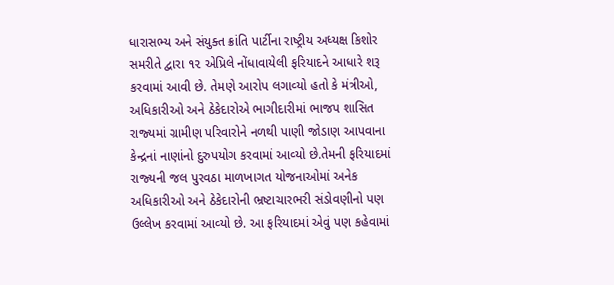ધારાસભ્‍ય અને સંયુક્‍ત ક્રાંતિ પાર્ટીના રાષ્‍ટ્રીય અધ્‍યક્ષ કિશોર સમરીતે દ્વારા ૧૨ એપ્રિલે નોંધાવાયેલી ફરિયાદને આધારે શરૂ કરવામાં આવી છે. તેમણે આરોપ લગાવ્‍યો હતો કે મંત્રીઓ, અધિકારીઓ અને ઠેકેદારોએ ભાગીદારીમાં ભાજપ શાસિત રાજ્‍યમાં ગ્રામીણ પરિવારોને નળથી પાણી જોડાણ આપવાના કેન્‍દ્રનાં નાણાંનો દુરુપયોગ કરવામાં આવ્‍યો છે.તેમની ફરિયાદમાં રાજ્‍યની જલ પુરવઠા માળખાગત યોજનાઓમાં અનેક અધિકારીઓ અને ઠેકેદારોની ભ્રષ્ટાચારભરી સંડોવણીનો પણ ઉલ્લેખ કરવામાં આવ્‍યો છે. આ ફરિયાદમાં એવું પણ કહેવામાં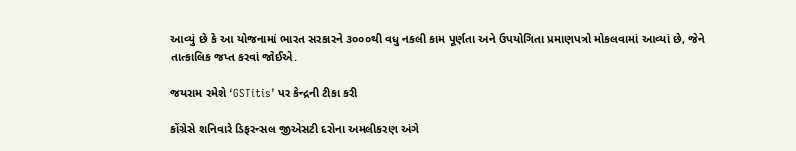આવ્‍યું છે કે આ યોજનામાં ભારત સરકારને ૩૦૦૦થી વધુ નકલી કામ પૂર્ણતા અને ઉપયોગિતા પ્રમાણપત્રો મોકલવામાં આવ્‍યાં છે, જેને તાત્‍કાલિક જપ્ત કરવાં જોઈએ.

જયરામ રમેશે ‘GSTitis’ પર કેન્દ્રની ટીકા કરી

કોંગ્રેસે શનિવારે ડિફરન્સલ જીએસટી દરોના અમલીકરણ અંગે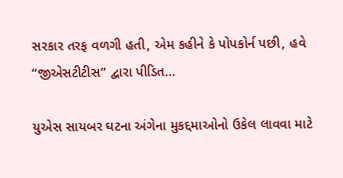સરકાર તરફ વળગી હતી, એમ કહીને કે પોપકોર્ન પછી, હવે “જીએસટીટીસ” દ્વારા પીડિત…

યુએસ સાયબર ઘટના અંગેના મુકદ્દમાઓનો ઉકેલ લાવવા માટે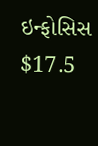ઇન્ફોસિસ $17.5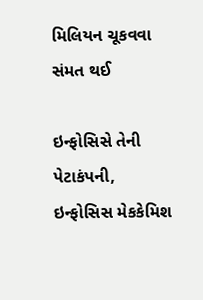મિલિયન ચૂકવવા સંમત થઈ

ઇન્ફોસિસે તેની પેટાકંપની, ઇન્ફોસિસ મેકકેમિશ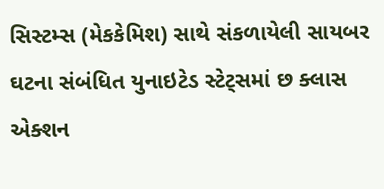સિસ્ટમ્સ (મેકકેમિશ) સાથે સંકળાયેલી સાયબર ઘટના સંબંધિત યુનાઇટેડ સ્ટેટ્સમાં છ ક્લાસ એક્શન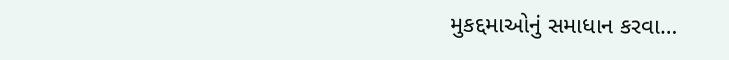મુકદ્દમાઓનું સમાધાન કરવા…